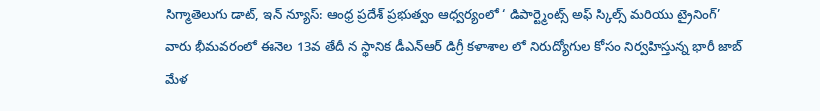సిగ్మాతెలుగు డాట్, ఇన్ న్యూస్: ఆంధ్ర ప్రదేశ్ ప్రభుత్వం ఆధ్వర్యంలో ‘ డిపార్ట్మెంట్స్ అఫ్ స్కిల్స్ మరియు ట్రైనింగ్’ వారు భీమవరంలో ఈనెల 13వ తేదీ న స్థానిక డీఎన్ఆర్ డిగ్రీ కళాశాల లో నిరుద్యోగుల కోసం నిర్వహిస్తున్న భారీ జాబ్ మేళ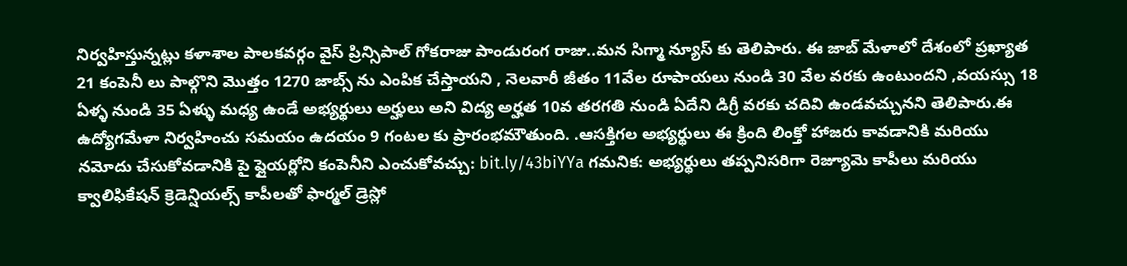నిర్వహిస్తున్నట్లు కళాశాల పాలకవర్గం వైస్ ప్రిన్సిపాల్ గోకరాజు పాండురంగ రాజు..మన సిగ్మా న్యూస్ కు తెలిపారు. ఈ జాబ్ మేళాలో దేశంలో ప్రఖ్యాత 21 కంపెనీ లు పాల్గొని మొత్తం 1270 జాబ్స్ ను ఎంపిక చేస్తాయని , నెలవారీ జీతం 11వేల రూపాయలు నుండి 30 వేల వరకు ఉంటుందని ,వయస్సు 18 ఏళ్ళ నుండి 35 ఏళ్ళు మధ్య ఉండే అభ్యర్థులు అర్హులు అని విద్య అర్హత 10వ తరగతి నుండి ఏదేని డిగ్రీ వరకు చదివి ఉండవచ్చునని తెలిపారు.ఈ ఉద్యోగమేళా నిర్వహించు సమయం ఉదయం 9 గంటల కు ప్రారంభమౌతుంది. .ఆసక్తిగల అభ్యర్థులు ఈ క్రింది లింక్తో హాజరు కావడానికి మరియు నమోదు చేసుకోవడానికి పై ఫ్లైయర్లోని కంపెనీని ఎంచుకోవచ్చు: bit.ly/43biYYa గమనిక: అభ్యర్థులు తప్పనిసరిగా రెజ్యూమె కాపీలు మరియు క్వాలిఫికేషన్ క్రెడెన్షియల్స్ కాపీలతో ఫార్మల్ డ్రెస్లో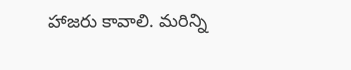హాజరు కావాలి. మరిన్ని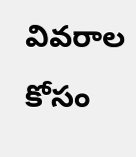వివరాల కోసం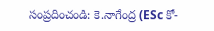సంప్రదించండి: కె.నాగేంద్ర (ESc కో-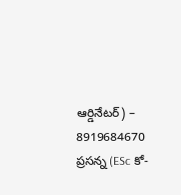ఆర్డినేటర్) – 8919684670
ప్రసన్న (ESc కో-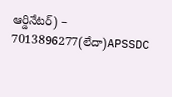ఆర్డినేటర్) – 7013896277(లేదా)APSSDC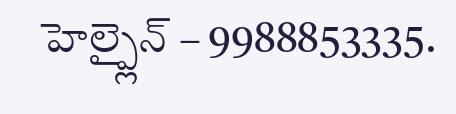హెల్ప్లైన్ – 9988853335.